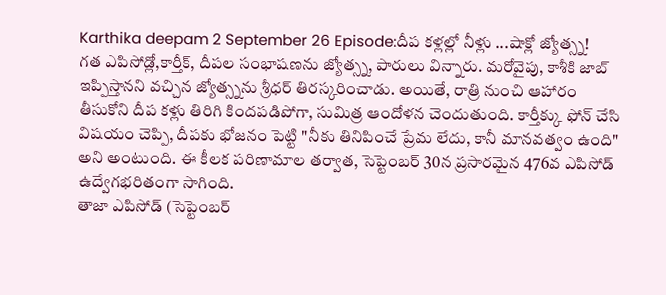Karthika deepam 2 September 26 Episode:దీప కళ్లల్లో నీళ్లు ...షాక్లో జ్యోత్స్న!
గత ఎపిసోడ్లో,కార్తీక్, దీపల సంభాషణను జ్యోత్స్న, పారులు విన్నారు. మరోవైపు, కాశీకి జాబ్ ఇప్పిస్తానని వచ్చిన జ్యోత్స్నను శ్రీధర్ తిరస్కరించాడు. అయితే, రాత్రి నుంచి ఆహారం తీసుకోని దీప కళ్లు తిరిగి కిందపడిపోగా, సుమిత్ర ఆందోళన చెందుతుంది. కార్తీక్కు ఫోన్ చేసి విషయం చెప్పి, దీపకు భోజనం పెట్టి "నీకు తినిపించే ప్రేమ లేదు, కానీ మానవత్వం ఉంది" అని అంటుంది. ఈ కీలక పరిణామాల తర్వాత, సెప్టెంబర్ 30న ప్రసారమైన 476వ ఎపిసోడ్ ఉద్వేగభరితంగా సాగింది.
తాజా ఎపిసోడ్ (సెప్టెంబర్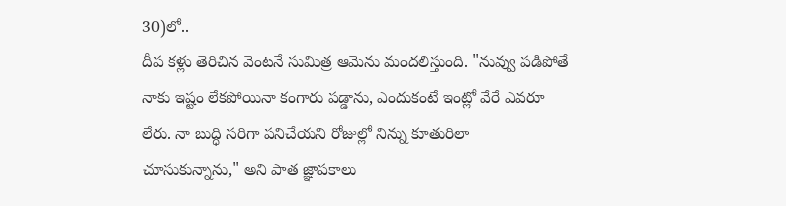30)లో..
దీప కళ్లు తెరిచిన వెంటనే సుమిత్ర ఆమెను మందలిస్తుంది. "నువ్వు పడిపోతే నాకు ఇష్టం లేకపోయినా కంగారు పడ్డాను, ఎందుకంటే ఇంట్లో వేరే ఎవరూ లేరు. నా బుద్ధి సరిగా పనిచేయని రోజుల్లో నిన్ను కూతురిలా చూసుకున్నాను," అని పాత జ్ఞాపకాలు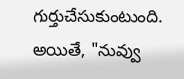గుర్తుచేసుకుంటుంది. అయితే, "నువ్వు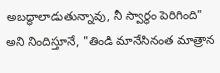అబద్ధాలాడుతున్నావు, నీ స్వార్థం పెరిగింది" అని నిందిస్తూనే, "తిండి మానేసినంత మాత్రాన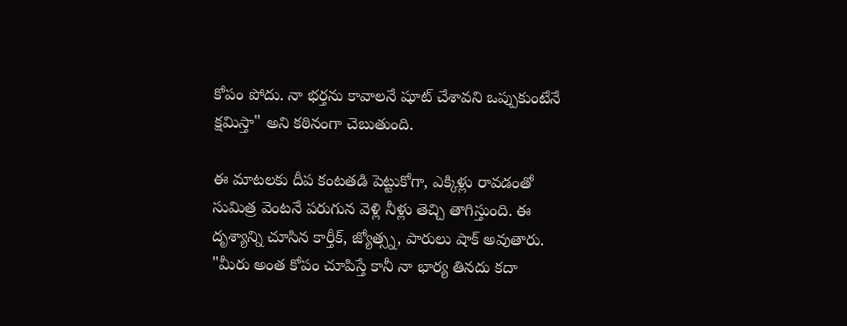కోపం పోదు. నా భర్తను కావాలనే షూట్ చేశావని ఒప్పుకుంటేనే క్షమిస్తా" అని కఠినంగా చెబుతుంది.

ఈ మాటలకు దీప కంటతడి పెట్టుకోగా, ఎక్కిళ్లు రావడంతో సుమిత్ర వెంటనే పరుగున వెళ్లి నీళ్లు తెచ్చి తాగిస్తుంది. ఈ దృశ్యాన్ని చూసిన కార్తీక్, జ్యోత్స్న, పారులు షాక్ అవుతారు. "మీరు అంత కోపం చూపిస్తే కానీ నా భార్య తినదు కదా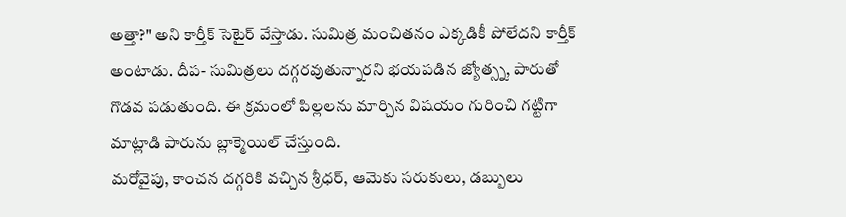అత్తా?" అని కార్తీక్ సెటైర్ వేస్తాడు. సుమిత్ర మంచితనం ఎక్కడికీ పోలేదని కార్తీక్ అంటాడు. దీప- సుమిత్రలు దగ్గరవుతున్నారని భయపడిన జ్యోత్స్న, పారుతో గొడవ పడుతుంది. ఈ క్రమంలో పిల్లలను మార్చిన విషయం గురించి గట్టిగా మాట్లాడి పారును బ్లాక్మెయిల్ చేస్తుంది.
మరోవైపు, కాంచన దగ్గరికి వచ్చిన శ్రీధర్, ఆమెకు సరుకులు, డబ్బులు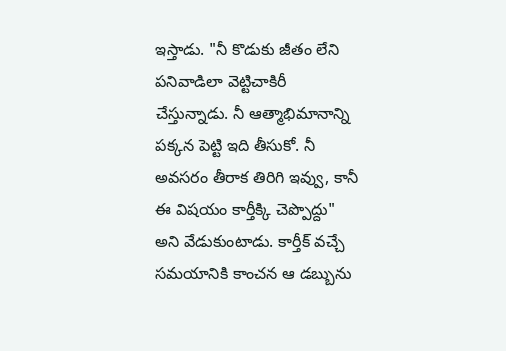ఇస్తాడు. "నీ కొడుకు జీతం లేని పనివాడిలా వెట్టిచాకిరీ చేస్తున్నాడు. నీ ఆత్మాభిమానాన్ని పక్కన పెట్టి ఇది తీసుకో. నీ అవసరం తీరాక తిరిగి ఇవ్వు, కానీ ఈ విషయం కార్తీక్కి చెప్పొద్దు" అని వేడుకుంటాడు. కార్తీక్ వచ్చే సమయానికి కాంచన ఆ డబ్బును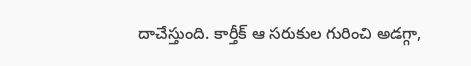దాచేస్తుంది. కార్తీక్ ఆ సరుకుల గురించి అడగ్గా,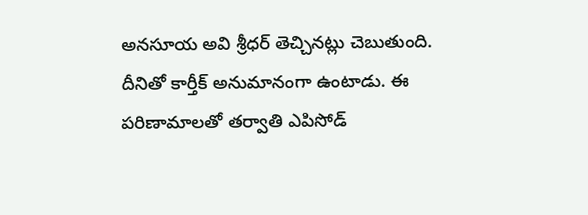అనసూయ అవి శ్రీధర్ తెచ్చినట్లు చెబుతుంది. దీనితో కార్తీక్ అనుమానంగా ఉంటాడు. ఈ పరిణామాలతో తర్వాతి ఎపిసోడ్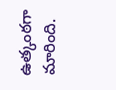ఉత్కంఠగా మారింది.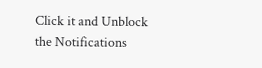Click it and Unblock the Notifications